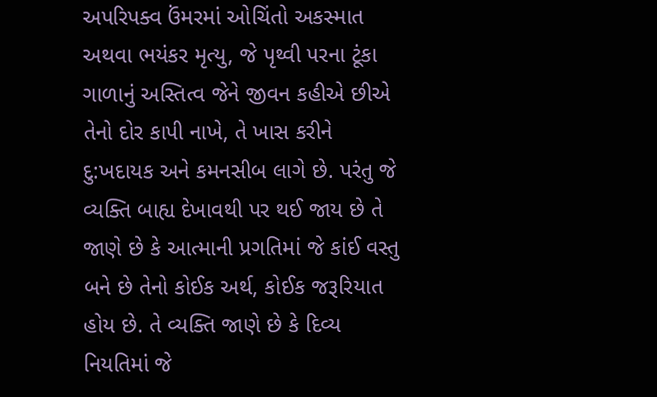અપરિપક્વ ઉંમરમાં ઓચિંતો અકસ્માત અથવા ભયંકર મૃત્યુ, જે પૃથ્વી પરના ટૂંકા ગાળાનું અસ્તિત્વ જેને જીવન કહીએ છીએ તેનો દોર કાપી નાખે, તે ખાસ કરીને દુ:ખદાયક અને કમનસીબ લાગે છે. પરંતુ જે વ્યક્તિ બાહ્ય દેખાવથી પર થઈ જાય છે તે જાણે છે કે આત્માની પ્રગતિમાં જે કાંઈ વસ્તુ બને છે તેનો કોઈક અર્થ, કોઈક જરૂરિયાત હોય છે. તે વ્યક્તિ જાણે છે કે દિવ્ય નિયતિમાં જે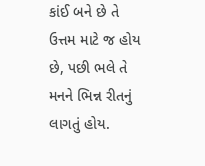કાંઈ બને છે તે ઉત્તમ માટે જ હોય છે, પછી ભલે તે મનને ભિન્ન રીતનું લાગતું હોય.